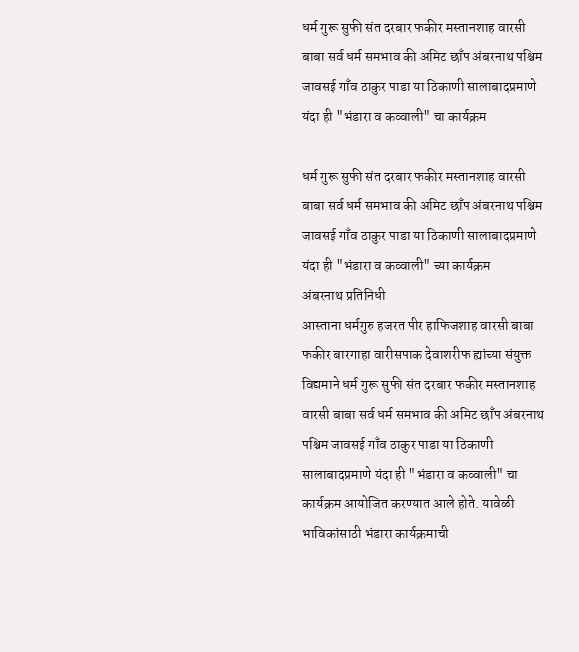धर्म गुरू सुफी संत दरबार फकीर मस्तानशाह वारसी बाबा सर्व धर्म समभाव की अमिट छाँप अंबरनाथ पश्चिम जावसई गाँव ठाकुर पाडा या ठिकाणी सालाबादप्रमाणे यंदा ही "भंडारा व कव्वाली" चा कार्यक्रम

धर्म गुरू सुफी संत दरबार फकीर मस्तानशाह वारसी बाबा सर्व धर्म समभाव की अमिट छाँप अंबरनाथ पश्चिम जावसई गाँव ठाकुर पाडा या ठिकाणी सालाबादप्रमाणे यंदा ही "भंडारा व कव्वाली" च्या कार्यक्रम
अंबरनाथ प्रतिनिधी
आस्ताना धर्मगुरु हजरत पीर हाफिजशाह वारसी बाबा फकीर बारगाहा वारीसपाक देवाशरीफ ह्यांच्या संयुक्त विद्यमाने धर्म गुरू सुफी संत दरबार फकीर मस्तानशाह वारसी बाबा सर्व धर्म समभाव की अमिट छाँप अंबरनाथ पश्चिम जावसई गाँव ठाकुर पाडा या ठिकाणी सालाबादप्रमाणे यंदा ही "भंडारा व कव्वाली" चा कार्यक्रम आयोजित करण्यात आले होते. यावेळी भाविकांसाठी भंडारा कार्यक्रमाची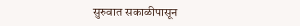सुरुवात सकाळीपासून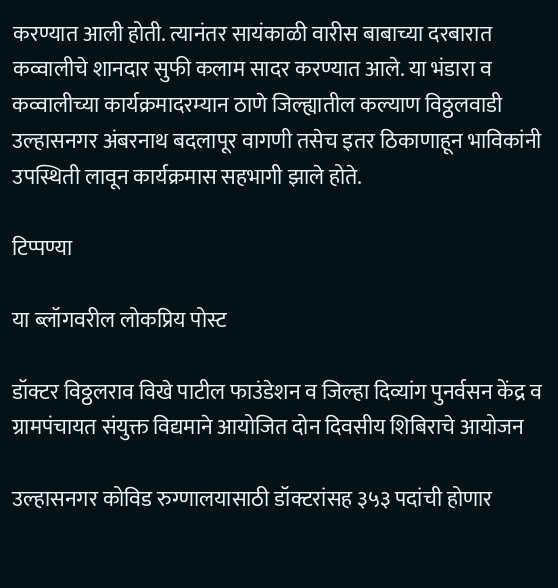करण्यात आली होती. त्यानंतर सायंकाळी वारीस बाबाच्या दरबारात कव्वालीचे शानदार सुफी कलाम सादर करण्यात आले. या भंडारा व कव्वालीच्या कार्यक्रमादरम्यान ठाणे जिल्ह्यातील कल्याण विठ्ठलवाडी उल्हासनगर अंबरनाथ बदलापूर वागणी तसेच इतर ठिकाणाहून भाविकांनी उपस्थिती लावून कार्यक्रमास सहभागी झाले होते.

टिप्पण्या

या ब्लॉगवरील लोकप्रिय पोस्ट

डॉक्टर विठ्ठलराव विखे पाटील फाउंडेशन व जिल्हा दिव्यांग पुनर्वसन केंद्र व ग्रामपंचायत संयुक्त विद्यमाने आयोजित दोन दिवसीय शिबिराचे आयोजन

उल्हासनगर कोविड रुग्णालयासाठी डॉक्टरांसह ३५३ पदांची होणार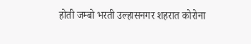होती जम्बो भरती उल्हासनगर शहरात कोरोना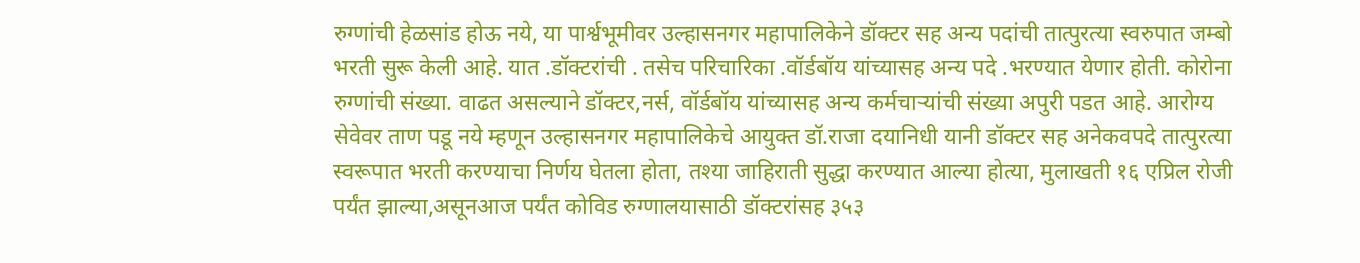रुग्णांची हेळसांड होऊ नये, या पार्श्वभूमीवर उल्हासनगर महापालिकेने डॉक्टर सह अन्य पदांची तात्पुरत्या स्वरुपात जम्बो भरती सुरू केली आहे. यात .डॉक्टरांची . तसेच परिचारिका .वॉर्डबॉय यांच्यासह अन्य पदे .भरण्यात येणार होती. कोरोना रुग्णांची संख्या. वाढत असल्याने डॉक्टर,नर्स, वॉर्डबॉय यांच्यासह अन्य कर्मचाऱ्यांची संख्या अपुरी पडत आहे. आरोग्य सेवेवर ताण पडू नये म्हणून उल्हासनगर महापालिकेचे आयुक्त डॉ.राजा दयानिधी यानी डॉक्टर सह अनेकवपदे तात्पुरत्या स्वरूपात भरती करण्याचा निर्णय घेतला होता, तश्या जाहिराती सुद्धा करण्यात आल्या होत्या, मुलाखती १६ एप्रिल रोजी पर्यंत झाल्या,असूनआज पर्यंत कोविड रुग्णालयासाठी डॉक्टरांसह ३५३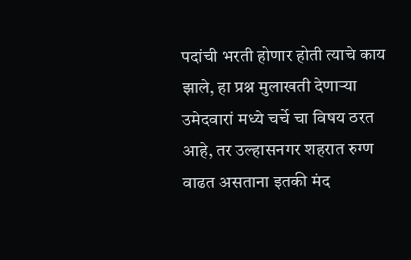पदांची भरती होणार होती त्याचे काय झाले, हा प्रश्न मुलाखती देणाऱ्या उमेदवारां मध्ये चर्चे चा विषय ठरत आहे, तर उल्हासनगर शहरात रुग्ण वाढत असताना इतकी मंद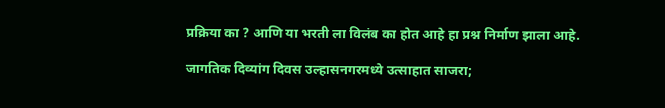प्रक्रिया का ? आणि या भरती ला विलंब का होत आहे हा प्रश्न निर्माण झाला आहे.

जागतिक दिव्यांग दिवस उल्हासनगरमध्ये उत्साहात साजरा;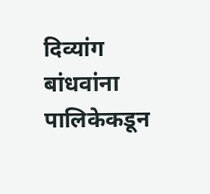दिव्यांग बांधवांना पालिकेकडून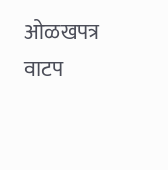ओळखपत्र वाटप